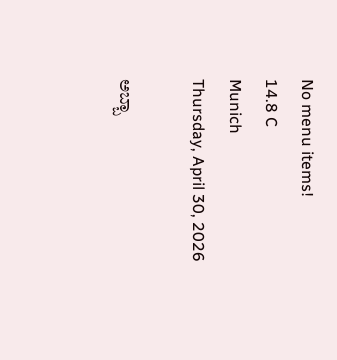No menu items!
14.8 C
Munich
Thursday, April 30, 2026

ಅಬ್ಬಾ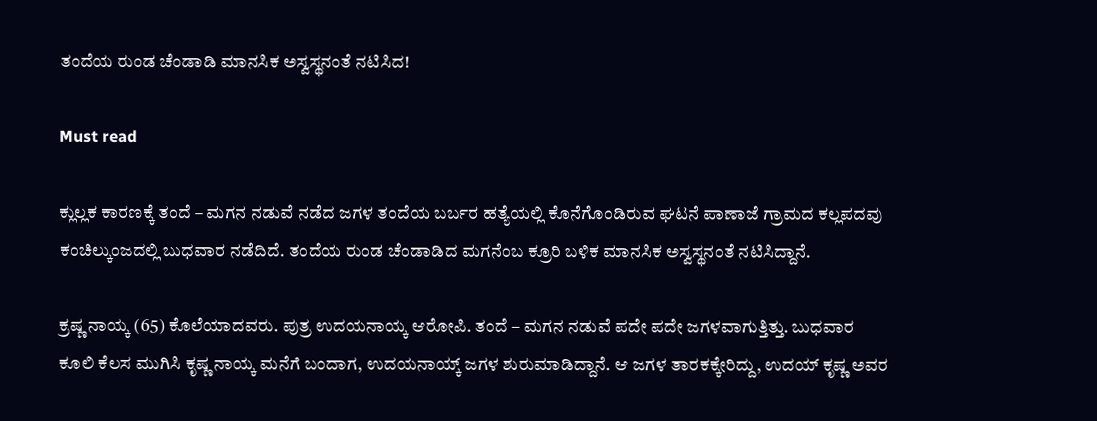ತಂದೆಯ ರುಂಡ ಚೆಂಡಾಡಿ ಮಾನಸಿಕ ಅಸ್ವಸ್ಥನಂತೆ ನಟಿಸಿದ!

Must read

ಕ್ಲುಲ್ಲಕ ಕಾರಣಕ್ಕೆ ತಂದೆ – ಮಗನ ನಡುವೆ ನಡೆದ ಜಗಳ ತಂದೆಯ ಬರ್ಬರ ಹತ್ಯೆಯಲ್ಲಿ ಕೊನೆಗೊಂಡಿರುವ ಘಟನೆ ಪಾಣಾಜೆ ಗ್ರಾಮದ ಕಲ್ಲಪದವು ಕಂಚಿಲ್ಕುಂಜದಲ್ಲಿ ಬುಧವಾರ ನಡೆದಿದೆ. ತಂದೆಯ ರುಂಡ ಚೆಂಡಾಡಿದ ಮಗನೆಂಬ ಕ್ರೂರಿ ಬಳಿಕ ಮಾನಸಿಕ ಅಸ್ವಸ್ಥನಂತೆ ನಟಿಸಿದ್ದಾನೆ.

ಕ್ರಷ್ಣ ನಾಯ್ಕ (65) ಕೊಲೆಯಾದವರು. ಪುತ್ರ ಉದಯನಾಯ್ಕ ಆರೋಪಿ. ತಂದೆ – ಮಗನ ನಡುವೆ ಪದೇ ಪದೇ ಜಗಳವಾಗುತ್ತಿತ್ತು. ಬುಧವಾರ ಕೂಲಿ ಕೆಲಸ ಮುಗಿಸಿ ಕೃಷ್ಣ ನಾಯ್ಕ ಮನೆಗೆ ಬಂದಾಗ, ಉದಯನಾಯ್ಕ್ ಜಗಳ ಶುರುಮಾಡಿದ್ದಾನೆ. ಆ ಜಗಳ ತಾರಕಕ್ಕೇರಿದ್ದು, ಉದಯ್ ಕೃಷ್ಣ ಅವರ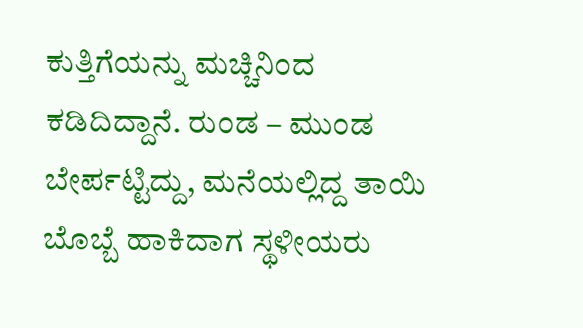ಕುತ್ತಿಗೆಯನ್ನು ಮಚ್ಚಿನಿಂದ ಕಡಿದಿದ್ದಾನೆ. ರುಂಡ – ಮುಂಡ ಬೇರ್ಪಟ್ಟಿದ್ದು, ಮನೆಯಲ್ಲಿದ್ದ ತಾಯಿ ಬೊಬ್ಬೆ ಹಾಕಿದಾಗ ಸ್ಥಳೀಯರು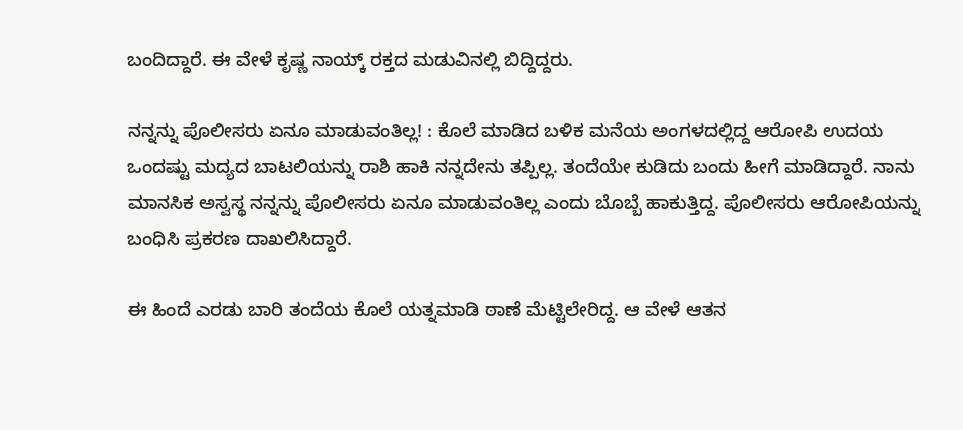ಬಂದಿದ್ದಾರೆ. ಈ ವೇಳೆ ಕೃಷ್ಣ ನಾಯ್ಕ್ ರಕ್ತದ ಮಡುವಿನಲ್ಲಿ ಬಿದ್ದಿದ್ದರು.

ನನ್ನನ್ನು ಪೊಲೀಸರು ಏನೂ ಮಾಡುವಂತಿಲ್ಲ! : ಕೊಲೆ ಮಾಡಿದ ಬಳಿಕ ಮನೆಯ ಅಂಗಳದಲ್ಲಿದ್ದ ಆರೋಪಿ ಉದಯ ಒಂದಷ್ಟು ಮದ್ಯದ ಬಾಟಲಿಯನ್ನು ರಾಶಿ ಹಾಕಿ ನನ್ನದೇನು ತಪ್ಪಿಲ್ಲ. ತಂದೆಯೇ ಕುಡಿದು ಬಂದು ಹೀಗೆ ಮಾಡಿದ್ದಾರೆ. ನಾನು ಮಾನಸಿಕ ಅಸ್ವಸ್ಥ ನನ್ನನ್ನು ಪೊಲೀಸರು ಏನೂ ಮಾಡುವಂತಿಲ್ಲ ಎಂದು ಬೊಬ್ಬೆ ಹಾಕುತ್ತಿದ್ದ. ಪೊಲೀಸರು ಆರೋಪಿಯನ್ನು ಬಂಧಿಸಿ ಪ್ರಕರಣ ದಾಖಲಿಸಿದ್ದಾರೆ.

ಈ ಹಿಂದೆ ಎರಡು ಬಾರಿ ತಂದೆಯ ಕೊಲೆ ಯತ್ನಮಾಡಿ ಠಾಣೆ ಮೆಟ್ಟಿಲೇರಿದ್ದ. ಆ ವೇಳೆ ಆತನ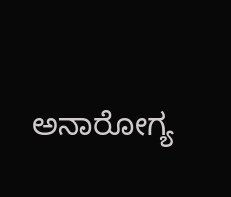ಅನಾರೋಗ್ಯ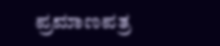ಪ್ರಮಾಣಪತ್ರ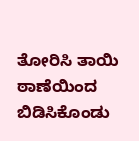ತೋರಿಸಿ ತಾಯಿ ಠಾಣೆಯಿಂದ ಬಿಡಿಸಿಕೊಂಡು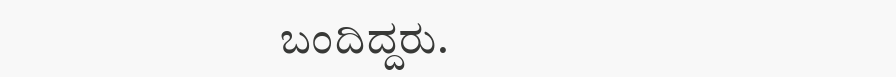ಬಂದಿದ್ದರು.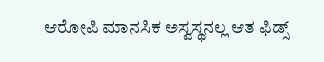ಆರೋಪಿ ಮಾನಸಿಕ ಅಸ್ವಸ್ಥನಲ್ಲ ಆತ ಫಿಡ್ಸ್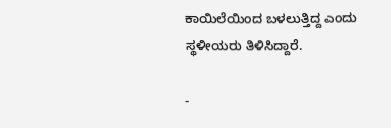ಕಾಯಿಲೆಯಿಂದ ಬಳಲುತ್ತಿದ್ದ ಎಂದು ಸ್ಥಳೀಯರು ತಿಳಿಸಿದ್ದಾರೆ.

-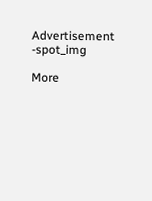Advertisement -spot_img

More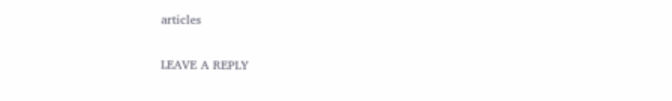articles

LEAVE A REPLY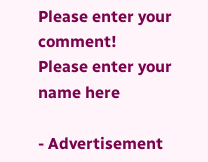Please enter your comment!
Please enter your name here

- Advertisement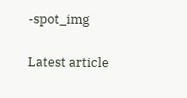-spot_img

Latest article